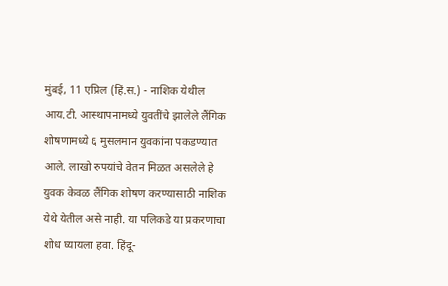मुंबई, 11 एप्रिल (हिं.स.) - नाशिक येथील आय.टी. आस्थापनामध्ये युवतींचे झालेले लैंगिक शोषणामध्ये ६ मुसलमान युवकांना पकडण्यात आले. लाखो रुपयांचे वेतन मिळत असलेले हे युवक केवळ लैंगिक शोषण करण्यासाठी नाशिक येथे येतील असे नाही. या पलिकडे या प्रकरणाचा शोध घ्यायला हवा. हिंदू-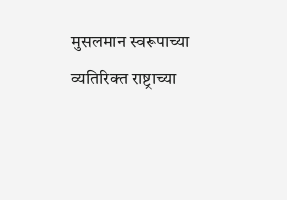मुसलमान स्वरूपाच्या व्यतिरिक्त राष्ट्राच्या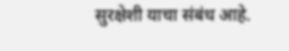सुरक्षेशी याचा संबंध आहे.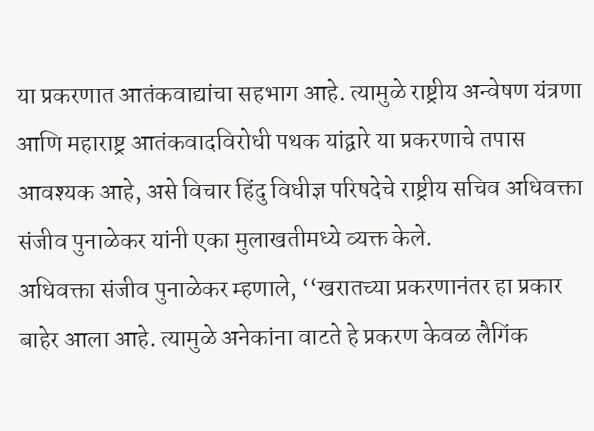या प्रकरणात आतंकवाद्यांचा सहभाग आहे. त्यामुळे राष्ट्रीय अन्वेषण यंत्रणा आणि महाराष्ट्र आतंकवादविरोधी पथक यांद्वारे या प्रकरणाचे तपास आवश्यक आहे, असे विचार हिंदु विधीज्ञ परिषदेचे राष्ट्रीय सचिव अधिवक्ता संजीव पुनाळेकर यांनी एका मुलाखतीमध्ये व्यक्त केले.
अधिवक्ता संजीव पुनाळेकर म्हणाले, ‘‘खरातच्या प्रकरणानंतर हा प्रकार बाहेर आला आहे. त्यामुळे अनेकांना वाटते हे प्रकरण केवळ लैगिंक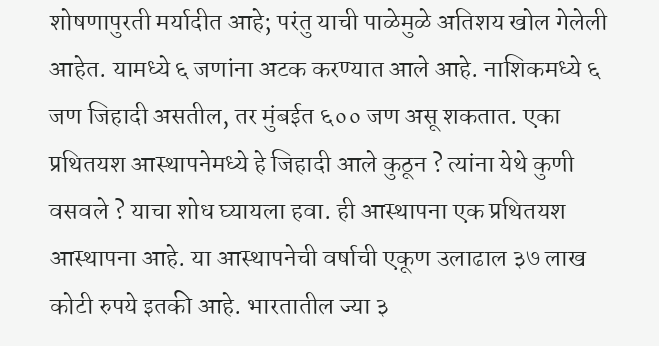शोषणापुरती मर्यादीत आहे; परंतु याची पाळेमुळे अतिशय खोल गेलेली आहेत. यामध्ये ६ जणांना अटक करण्यात आले आहे. नाशिकमध्ये ६ जण जिहादी असतील, तर मुंबईत ६०० जण असू शकतात. एका प्रथितयश आस्थापनेमध्ये हे जिहादी आले कुठून ? त्यांना येथे कुणी वसवले ? याचा शोध घ्यायला हवा. ही आस्थापना एक प्रथितयश आस्थापना आहे. या आस्थापनेची वर्षाची एकूण उलाढाल ३७ लाख कोटी रुपये इतकी आहे. भारतातील ज्या ३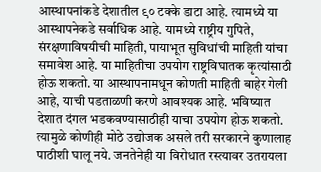आस्थापनांकडे देशातील ९० टक्के डाटा आहे. त्यामध्ये या आस्थापनेकडे सर्वाधिक आहे. यामध्ये राष्ट्रीय गुपिते, संरक्षणाविषयीची माहिती, पायाभूत सुविधांची माहिती यांचा समावेश आहे. या माहितीचा उपयोग राष्ट्रविघातक कृत्यांसाठी होऊ शकतो. या आस्थापनामधून कोणती माहिती बाहेर गेली आहे, याची पडताळणी करणे आवश्यक आहे. भविष्यात देशात दंगल भडकवण्यासाठीही याचा उपयोग होऊ शकतो. त्यामुळे कोणीही मोठे उद्योजक असले तरी सरकारने कुणालाह पाठीशी घालू नये. जनतेनेही या विरोधात रस्त्यावर उतरायला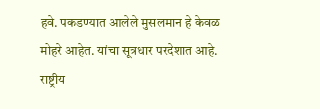हवे. पकडण्यात आलेले मुसलमान हे केवळ मोहरे आहेत. यांचा सूत्रधार परदेशात आहे.
राष्ट्रीय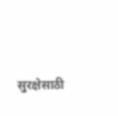सुरक्षेसाठी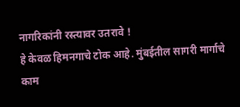नागरिकांनी रस्त्यावर उतरावे !
हे केवळ हिमनगाचे टोक आहे. मुंबईतील सागरी मार्गाचे काम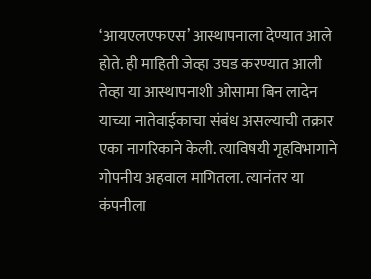‘आयएलएफएस’ आस्थापनाला देण्यात आले होते. ही माहिती जेव्हा उघड करण्यात आली तेव्हा या आस्थापनाशी ओसामा बिन लादेन याच्या नातेवाईकाचा संबंध असल्याची तक्रार एका नागरिकाने केली. त्याविषयी गृहविभागाने गोपनीय अहवाल मागितला. त्यानंतर या कंपनीला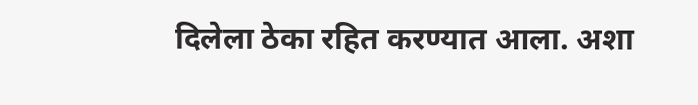दिलेला ठेका रहित करण्यात आला. अशा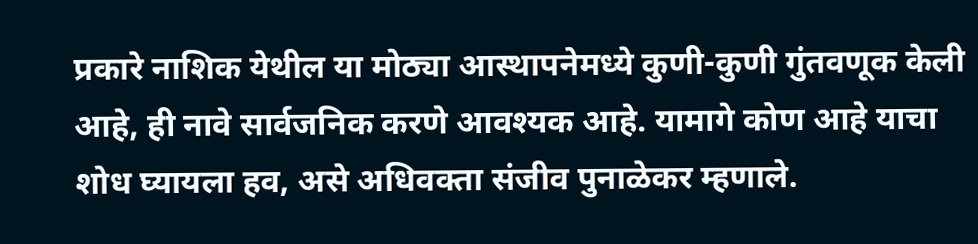प्रकारे नाशिक येथील या मोठ्या आस्थापनेमध्ये कुणी-कुणी गुंतवणूक केली आहे, ही नावे सार्वजनिक करणे आवश्यक आहे. यामागे कोण आहे याचा शोध घ्यायला हव, असे अधिवक्ता संजीव पुनाळेकर म्हणाले.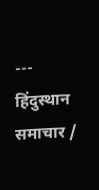---
हिंदुस्थान समाचार /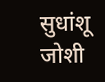सुधांशू जोशी